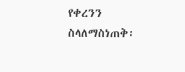የቀረንን ስላለማስነጠቅ፡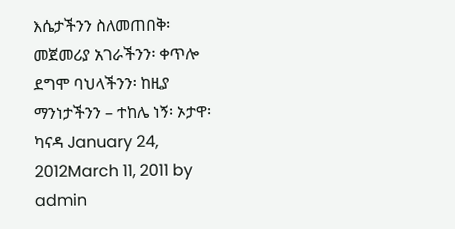እሴታችንን ስለመጠበቅ፡ መጀመሪያ አገራችንን፡ ቀጥሎ ደግሞ ባህላችንን፡ ከዚያ ማንነታችንን – ተከሌ ነኝ፡ ኦታዋ፡ ካናዳ January 24, 2012March 11, 2011 by admin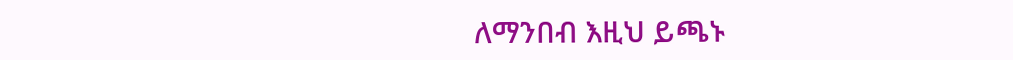ለማንበብ እዚህ ይጫኑ